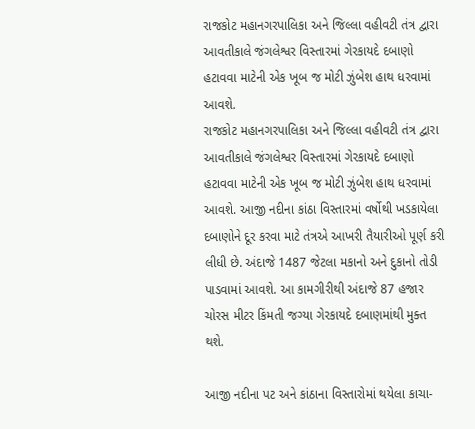રાજકોટ મહાનગરપાલિકા અને જિલ્લા વહીવટી તંત્ર દ્વારા આવતીકાલે જંગલેશ્વર વિસ્તારમાં ગેરકાયદે દબાણો હટાવવા માટેની એક ખૂબ જ મોટી ઝુંબેશ હાથ ધરવામાં આવશે.
રાજકોટ મહાનગરપાલિકા અને જિલ્લા વહીવટી તંત્ર દ્વારા આવતીકાલે જંગલેશ્વર વિસ્તારમાં ગેરકાયદે દબાણો હટાવવા માટેની એક ખૂબ જ મોટી ઝુંબેશ હાથ ધરવામાં આવશે. આજી નદીના કાંઠા વિસ્તારમાં વર્ષોથી ખડકાયેલા દબાણોને દૂર કરવા માટે તંત્રએ આખરી તૈયારીઓ પૂર્ણ કરી લીધી છે. અંદાજે 1487 જેટલા મકાનો અને દુકાનો તોડી પાડવામાં આવશે. આ કામગીરીથી અંદાજે 87 હજાર ચોરસ મીટર કિંમતી જગ્યા ગેરકાયદે દબાણમાંથી મુક્ત થશે.

આજી નદીના પટ અને કાંઠાના વિસ્તારોમાં થયેલા કાચા-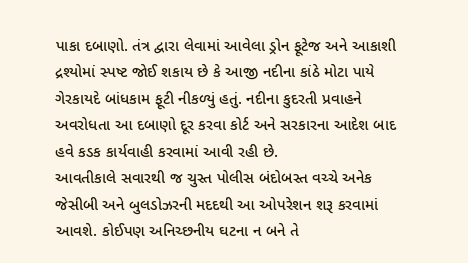પાકા દબાણો. તંત્ર દ્વારા લેવામાં આવેલા ડ્રોન ફૂટેજ અને આકાશી દ્રશ્યોમાં સ્પષ્ટ જોઈ શકાય છે કે આજી નદીના કાંઠે મોટા પાયે ગેરકાયદે બાંધકામ ફૂટી નીકળ્યું હતું. નદીના કુદરતી પ્રવાહને અવરોધતા આ દબાણો દૂર કરવા કોર્ટ અને સરકારના આદેશ બાદ હવે કડક કાર્યવાહી કરવામાં આવી રહી છે.
આવતીકાલે સવારથી જ ચુસ્ત પોલીસ બંદોબસ્ત વચ્ચે અનેક જેસીબી અને બુલડોઝરની મદદથી આ ઓપરેશન શરૂ કરવામાં આવશે. કોઈપણ અનિચ્છનીય ઘટના ન બને તે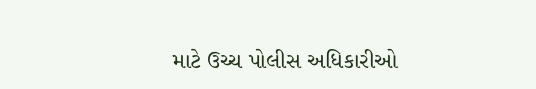માટે ઉચ્ચ પોલીસ અધિકારીઓ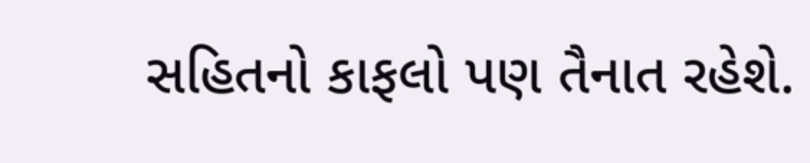સહિતનો કાફલો પણ તૈનાત રહેશે.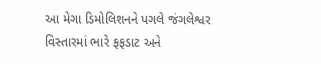આ મેગા ડિમોલિશનને પગલે જંગલેશ્વર વિસ્તારમાં ભારે ફફડાટ અને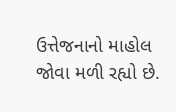ઉત્તેજનાનો માહોલ જોવા મળી રહ્યો છે.